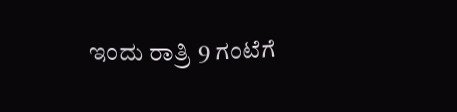ಇಂದು ರಾತ್ರಿ 9 ಗಂಟೆಗೆ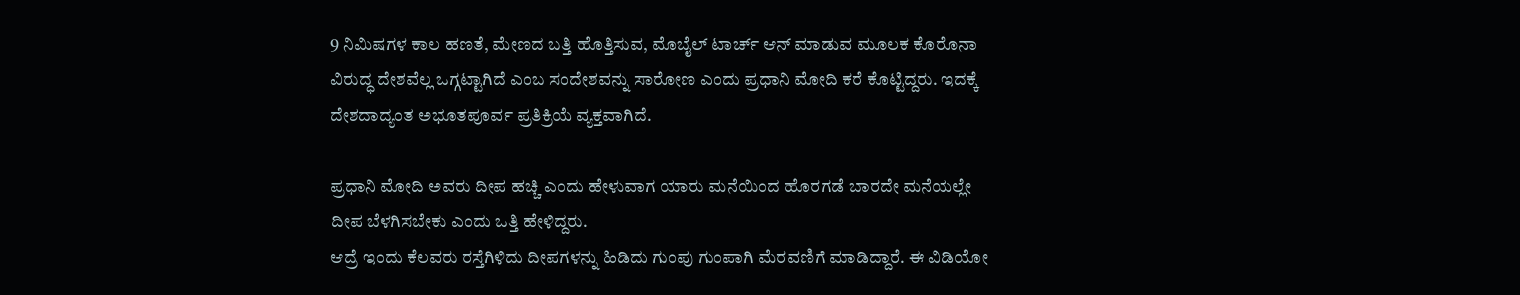9 ನಿಮಿಷಗಳ ಕಾಲ ಹಣತೆ, ಮೇಣದ ಬತ್ತಿ ಹೊತ್ತಿಸುವ, ಮೊಬೈಲ್ ಟಾರ್ಚ್ ಆನ್ ಮಾಡುವ ಮೂಲಕ ಕೊರೊನಾ ವಿರುದ್ಧ ದೇಶವೆಲ್ಲ ಒಗ್ಗಟ್ಟಾಗಿದೆ ಎಂಬ ಸಂದೇಶವನ್ನು ಸಾರೋಣ ಎಂದು ಪ್ರಧಾನಿ ಮೋದಿ ಕರೆ ಕೊಟ್ಟಿದ್ದರು. ಇದಕ್ಕೆ ದೇಶದಾದ್ಯಂತ ಅಭೂತಪೂರ್ವ ಪ್ರತಿಕ್ರಿಯೆ ವ್ಯಕ್ತವಾಗಿದೆ.

ಪ್ರಧಾನಿ ಮೋದಿ ಅವರು ದೀಪ ಹಚ್ಚಿ ಎಂದು ಹೇಳುವಾಗ ಯಾರು ಮನೆಯಿಂದ ಹೊರಗಡೆ ಬಾರದೇ ಮನೆಯಲ್ಲೇ ದೀಪ ಬೆಳಗಿಸಬೇಕು ಎಂದು ಒತ್ತಿ ಹೇಳಿದ್ದರು.
ಆದ್ರೆ ಇಂದು ಕೆಲವರು ರಸ್ತೆಗಿಳಿದು ದೀಪಗಳನ್ನು ಹಿಡಿದು ಗುಂಪು ಗುಂಪಾಗಿ ಮೆರವಣಿಗೆ ಮಾಡಿದ್ದಾರೆ. ಈ ವಿಡಿಯೋ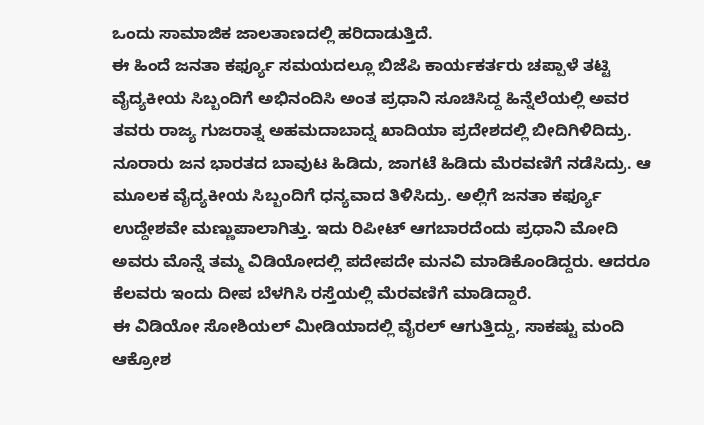ಒಂದು ಸಾಮಾಜಿಕ ಜಾಲತಾಣದಲ್ಲಿ ಹರಿದಾಡುತ್ತಿದೆ.
ಈ ಹಿಂದೆ ಜನತಾ ಕರ್ಫ್ಯೂ ಸಮಯದಲ್ಲೂ ಬಿಜೆಪಿ ಕಾರ್ಯಕರ್ತರು ಚಪ್ಪಾಳೆ ತಟ್ಟಿ ವೈದ್ಯಕೀಯ ಸಿಬ್ಬಂದಿಗೆ ಅಭಿನಂದಿಸಿ ಅಂತ ಪ್ರಧಾನಿ ಸೂಚಿಸಿದ್ದ ಹಿನ್ನೆಲೆಯಲ್ಲಿ ಅವರ ತವರು ರಾಜ್ಯ ಗುಜರಾತ್ನ ಅಹಮದಾಬಾದ್ನ ಖಾದಿಯಾ ಪ್ರದೇಶದಲ್ಲಿ ಬೀದಿಗಿಳಿದಿದ್ರು. ನೂರಾರು ಜನ ಭಾರತದ ಬಾವುಟ ಹಿಡಿದು, ಜಾಗಟೆ ಹಿಡಿದು ಮೆರವಣಿಗೆ ನಡೆಸಿದ್ರು. ಆ ಮೂಲಕ ವೈದ್ಯಕೀಯ ಸಿಬ್ಬಂದಿಗೆ ಧನ್ಯವಾದ ತಿಳಿಸಿದ್ರು. ಅಲ್ಲಿಗೆ ಜನತಾ ಕರ್ಫ್ಯೂ ಉದ್ದೇಶವೇ ಮಣ್ಣುಪಾಲಾಗಿತ್ತು. ಇದು ರಿಪೀಟ್ ಆಗಬಾರದೆಂದು ಪ್ರಧಾನಿ ಮೋದಿ ಅವರು ಮೊನ್ನೆ ತಮ್ಮ ವಿಡಿಯೋದಲ್ಲಿ ಪದೇಪದೇ ಮನವಿ ಮಾಡಿಕೊಂಡಿದ್ದರು. ಆದರೂ ಕೆಲವರು ಇಂದು ದೀಪ ಬೆಳಗಿಸಿ ರಸ್ತೆಯಲ್ಲಿ ಮೆರವಣಿಗೆ ಮಾಡಿದ್ದಾರೆ.
ಈ ವಿಡಿಯೋ ಸೋಶಿಯಲ್ ಮೀಡಿಯಾದಲ್ಲಿ ವೈರಲ್ ಆಗುತ್ತಿದ್ದು, ಸಾಕಷ್ಟು ಮಂದಿ ಆಕ್ರೋಶ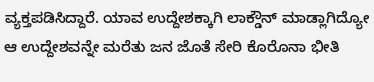ವ್ಯಕ್ತಪಡಿಸಿದ್ದಾರೆ. ಯಾವ ಉದ್ದೇಶಕ್ಕಾಗಿ ಲಾಕ್ಡೌನ್ ಮಾಡ್ಲಾಗಿದ್ಯೋ ಆ ಉದ್ದೇಶವನ್ನೇ ಮರೆತು ಜನ ಜೊತೆ ಸೇರಿ ಕೊರೊನಾ ಭೀತಿ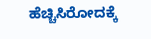ಹೆಚ್ಚಿಸಿರೋದಕ್ಕೆ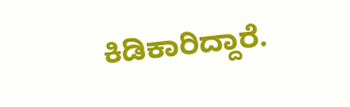ಕಿಡಿಕಾರಿದ್ದಾರೆ.